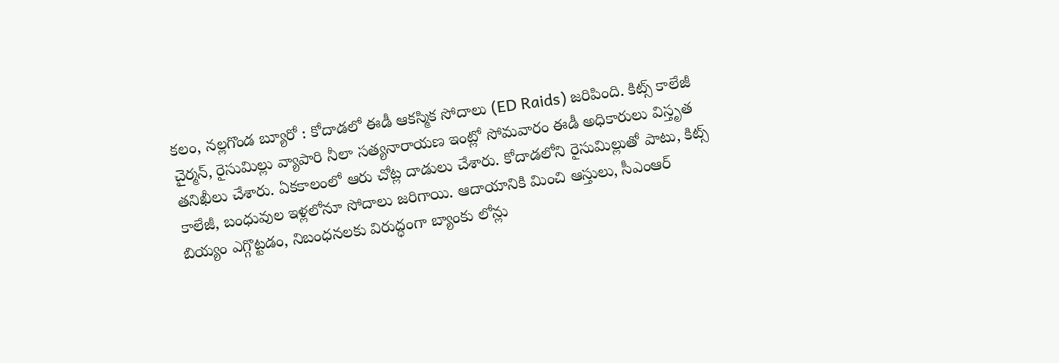కలం, నల్లగొండ బ్యూరో : కోదాడలో ఈడీ ఆకస్మిక సోదాలు (ED Raids) జరిపింది. కిట్స్ కాలేజీ చైర్మన్, రైసుమిల్లు వ్యాపారి నీలా సత్యనారాయణ ఇంట్లో సోమవారం ఈడీ అధికారులు విస్తృత తనిఖీలు చేశారు. ఏకకాలంలో ఆరు చోట్ల దాడులు చేశారు. కోదాడలోని రైసుమిల్లుతో పాటు, కిట్స్ కాలేజీ, బంధువుల ఇళ్లలోనూ సోదాలు జరిగాయి. ఆదాయానికి మించి ఆస్తులు, సీఎంఆర్ బియ్యం ఎగ్గొట్టడం, నిబంధనలకు విరుద్ధంగా బ్యాంకు లోన్లు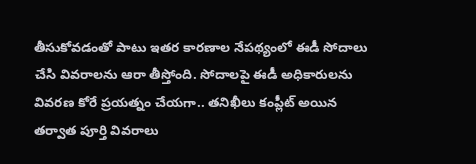తీసుకోవడంతో పాటు ఇతర కారణాల నేపథ్యంలో ఈడీ సోదాలు చేసి వివరాలను ఆరా తీస్తోంది. సోదాలపై ఈడీ అధికారులను వివరణ కోరే ప్రయత్నం చేయగా.. తనిఖీలు కంప్లీట్ అయిన తర్వాత పూర్తి వివరాలు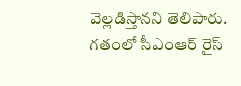వెల్లడిస్తానని తెలిపారు. గతంలో సీఎంఆర్ రైస్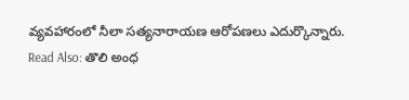వ్యవహారంలో నీలా సత్యనారాయణ ఆరోపణలు ఎదుర్కొన్నారు.
Read Also: తొలి అంధ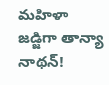మహిళా జడ్జిగా తాన్యా నాథన్!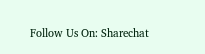Follow Us On: Sharechat